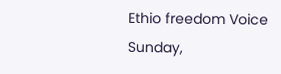Ethio freedom Voice
Sunday,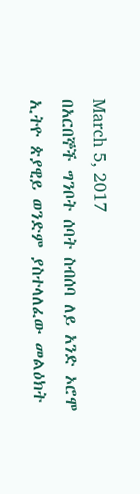March 5, 2017
በአርበኞች ግንቦት ሰባት ስብሰባ ለይ አንድ ኦሮሞ ኢትዮ ጵያዊይ ወንድም ያስተላለፈው መልዕክት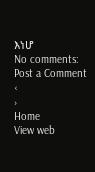እነሆ
No comments:
Post a Comment
‹
›
Home
View web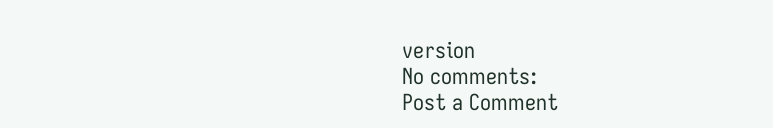version
No comments:
Post a Comment